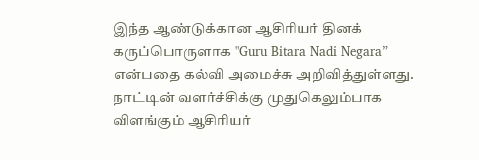இந்த ஆண்டுக்கான ஆசிரியர் தினக் கருப்பொருளாக "Guru Bitara Nadi Negara” என்பதை கல்வி அமைச்சு அறிவித்துள்ளது. நாட்டின் வளர்ச்சிக்கு முதுகெலும்பாக விளங்கும் ஆசிரியர்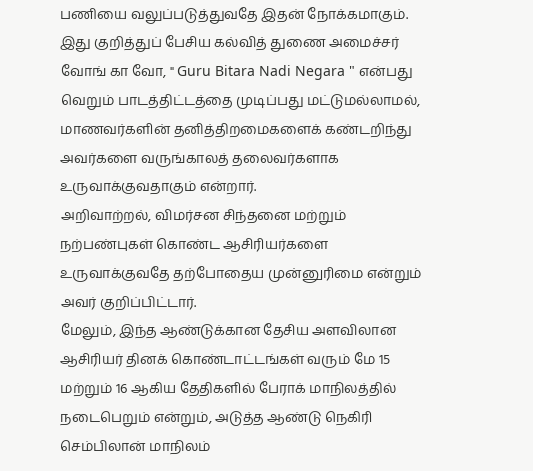பணியை வலுப்படுத்துவதே இதன் நோக்கமாகும்.
இது குறித்துப் பேசிய கல்வித் துணை அமைச்சர் வோங் கா வோ, " Guru Bitara Nadi Negara " என்பது வெறும் பாடத்திட்டத்தை முடிப்பது மட்டுமல்லாமல், மாணவர்களின் தனித்திறமைகளைக் கண்டறிந்து அவர்களை வருங்காலத் தலைவர்களாக உருவாக்குவதாகும் என்றார்.
அறிவாற்றல், விமர்சன சிந்தனை மற்றும் நற்பண்புகள் கொண்ட ஆசிரியர்களை உருவாக்குவதே தற்போதைய முன்னுரிமை என்றும் அவர் குறிப்பிட்டார்.
மேலும், இந்த ஆண்டுக்கான தேசிய அளவிலான ஆசிரியர் தினக் கொண்டாட்டங்கள் வரும் மே 15 மற்றும் 16 ஆகிய தேதிகளில் பேராக் மாநிலத்தில் நடைபெறும் என்றும், அடுத்த ஆண்டு நெகிரி செம்பிலான் மாநிலம்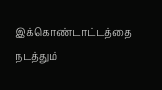இக்கொண்டாட்டத்தை நடத்தும்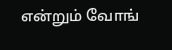என்றும் வோங்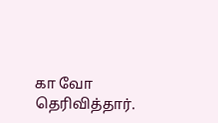கா வோ தெரிவித்தார்.